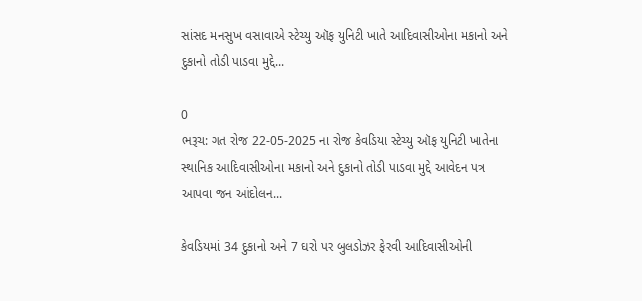સાંસદ મનસુખ વસાવાએ સ્ટેચ્યુ ઑફ યુનિટી ખાતે આદિવાસીઓના મકાનો અને દુકાનો તોડી પાડવા મુદ્દે...

0
ભરૂચ: ગત રોજ 22-05-2025 ના રોજ કેવડિયા સ્ટેચ્યુ ઑફ યુનિટી ખાતેના સ્થાનિક આદિવાસીઓના મકાનો અને દુકાનો તોડી પાડવા મુદ્દે આવેદન પત્ર આપવા જન આંદોલન...

કેવડિયમાં 34 દુકાનો અને 7 ઘરો પર બુલડોઝર ફેરવી આદિવાસીઓની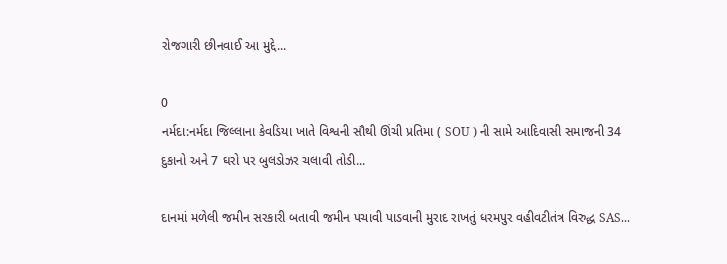રોજગારી છીનવાઈ આ મુદ્દે...

0
નર્મદા:નર્મદા જિલ્લાના કેવડિયા ખાતે વિશ્વની સૌથી ઊંચી પ્રતિમા ( SOU ) ની સામે આદિવાસી સમાજની 34 દુકાનો અને 7 ઘરો પર બુલડોઝર ચલાવી તોડી...

દાનમાં મળેલી જમીન સરકારી બતાવી જમીન પચાવી પાડવાની મુરાદ રાખતું ધરમપુર વહીવટીતંત્ર વિરુદ્ધ SAS...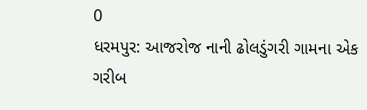0
ધરમપુર: આજરોજ નાની ઢોલડુંગરી ગામના એક ગરીબ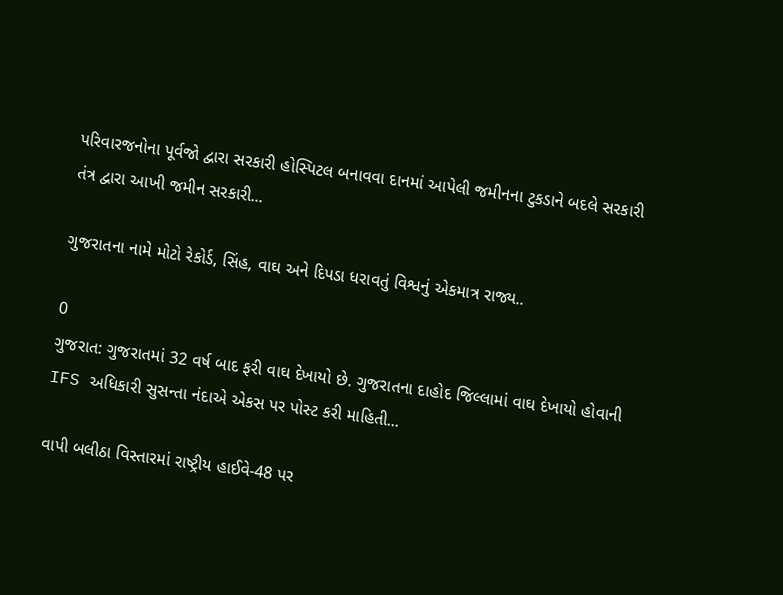પરિવારજનોના પૂર્વજો દ્વારા સરકારી હોસ્પિટલ બનાવવા દાનમાં આપેલી જમીનના ટુકડાને બદલે સરકારી તંત્ર દ્વારા આખી જમીન સરકારી...

ગુજરાતના નામે મોટો રેકોર્ડ, સિંહ, વાઘ અને દિપડા ધરાવતું વિશ્વનું એકમાત્ર રાજ્ય..

0
ગુજરાત: ગુજરાતમાં 32 વર્ષ બાદ ફરી વાઘ દેખાયો છે. ગુજરાતના દાહોદ જિલ્લામાં વાઘ દેખાયો હોવાની IFS અધિકારી સુસન્તા નંદાએ એકસ પર પોસ્ટ કરી માહિતી...

વાપી બલીઠા વિસ્તારમાં રાષ્ટ્રીય હાઈવે-48 પર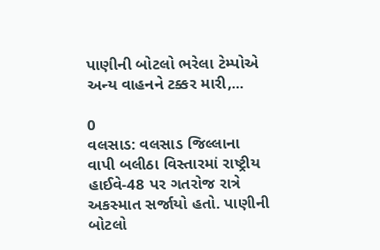પાણીની બોટલો ભરેલા ટેમ્પોએ અન્ય વાહનને ટક્કર મારી,...

0
વલસાડ: વલસાડ જિલ્લાના વાપી બલીઠા વિસ્તારમાં રાષ્ટ્રીય હાઈવે-48 પર ગતરોજ રાત્રે અકસ્માત સર્જાયો હતો. પાણીની બોટલો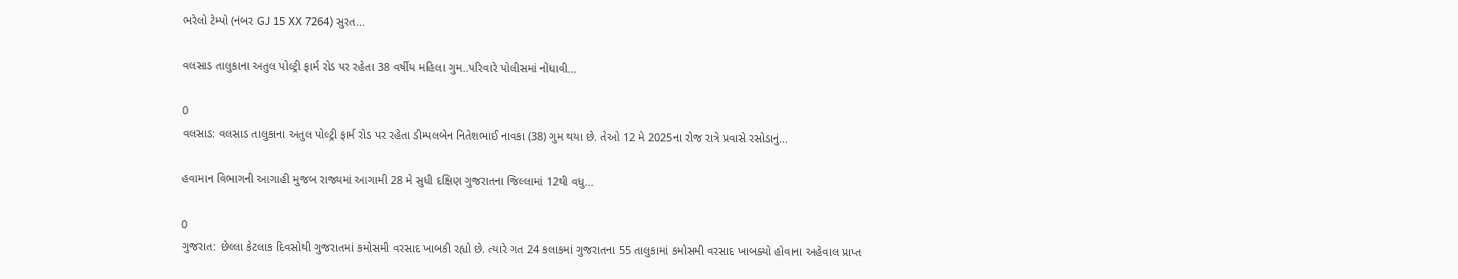ભરેલો ટેમ્પો (નંબર GJ 15 XX 7264) સુરત...

વલસાડ તાલુકાના અતુલ પોલ્ટ્રી ફાર્મ રોડ પર રહેતા 38 વર્ષીય મહિલા ગુમ..પરિવારે પોલીસમાં નોંધાવી...

0
વલસાડ: વલસાડ તાલુકાના અતુલ પોલ્ટ્રી ફાર્મ રોડ પર રહેતા ડીમ્પલબેન નિતેશભાઈ નાવકા (38) ગુમ થયા છે. તેઓ 12 મે 2025ના રોજ રાત્રે પ્રવાસે રસોડાનું...

હવામાન વિભાગની આગાહી મુજબ રાજ્યમાં આગામી 28 મે સુધી દક્ષિણ ગુજરાતના જિલ્લામાં 12થી વધુ...

0
ગુજરાત: છેલ્લા કેટલાક દિવસોથી ગુજરાતમાં કમોસમી વરસાદ ખાબકી રહ્યો છે. ત્યારે ગત 24 કલાકમાં ગુજરાતના 55 તાલુકામાં કમોસમી વરસાદ ખાબક્યો હોવાના અહેવાલ પ્રાપ્ત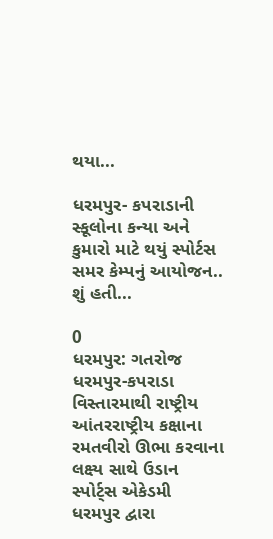થયા...

ધરમપુર- કપરાડાની સ્કૂલોના કન્યા અને કુમારો માટે થયું સ્પોર્ટસ સમર કેમ્પનું આયોજન.. શું હતી...

0
ધરમપુર: ગતરોજ ધરમપુર-કપરાડા વિસ્તારમાથી રાષ્ટ્રીય આંતરરાષ્ટ્રીય કક્ષાના રમતવીરો ઊભા કરવાના લક્ષ્ય સાથે ઉડાન સ્પોર્ટ્સ એકેડમી ધરમપુર દ્વારા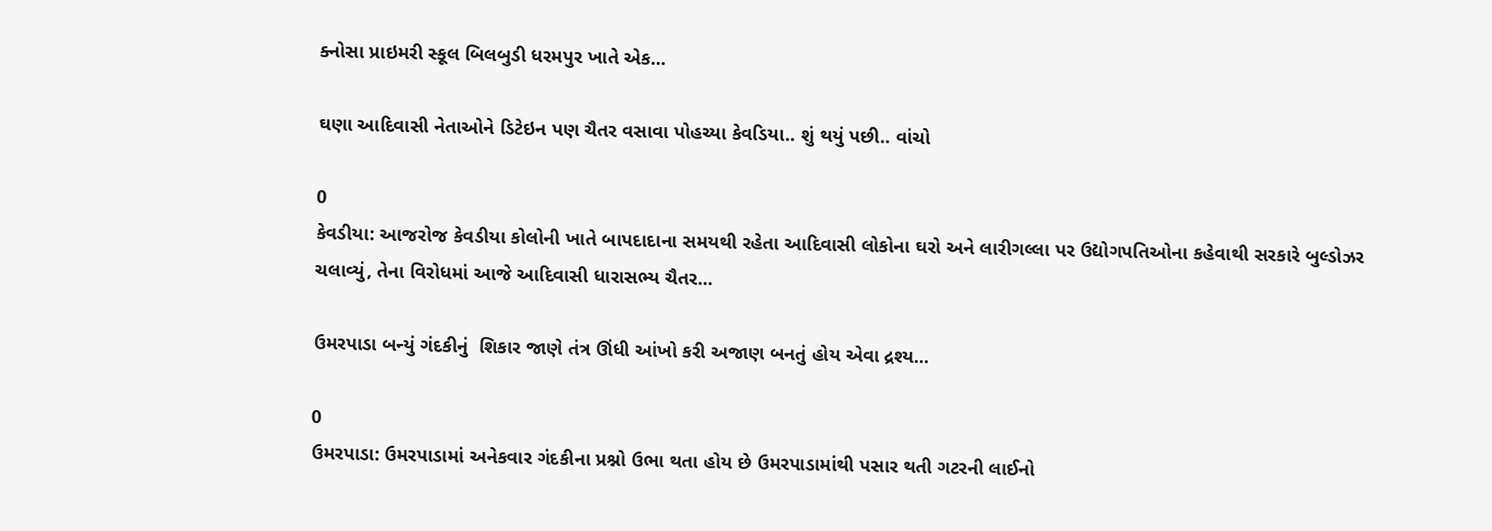ક્નોસા પ્રાઇમરી સ્કૂલ બિલબુડી ધરમપુર ખાતે એક...

ઘણા આદિવાસી નેતાઓને ડિટેઇન પણ ચૈતર વસાવા પોહચ્યા કેવડિયા.. શું થયું પછી.. વાંચો

0
કેવડીયા: આજરોજ કેવડીયા કોલોની ખાતે બાપદાદાના સમયથી રહેતા આદિવાસી લોકોના ઘરો અને લારીગલ્લા પર ઉદ્યોગપતિઓના કહેવાથી સરકારે બુલ્ડોઝર ચલાવ્યું, તેના વિરોધમાં આજે આદિવાસી ધારાસભ્ય ચૈતર...

ઉમરપાડા બન્યું ગંદકીનું  શિકાર જાણે તંત્ર ઊંધી આંખો કરી અજાણ બનતું હોય એવા દ્રશ્ય...

0
ઉમરપાડા: ઉમરપાડામાં અનેકવાર ગંદકીના પ્રશ્નો ઉભા થતા હોય છે ઉમરપાડામાંથી પસાર થતી ગટરની લાઈનો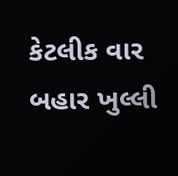કેટલીક વાર બહાર ખુલ્લી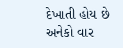દેખાતી હોય છે અનેકો વાર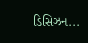ડિસિઝન...